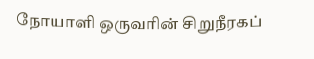நோயாளி ஒருவரின் சிறுநீரகப்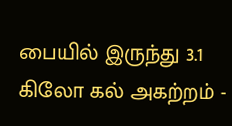பையில் இருந்து 3.1 கிலோ கல் அகற்றம் -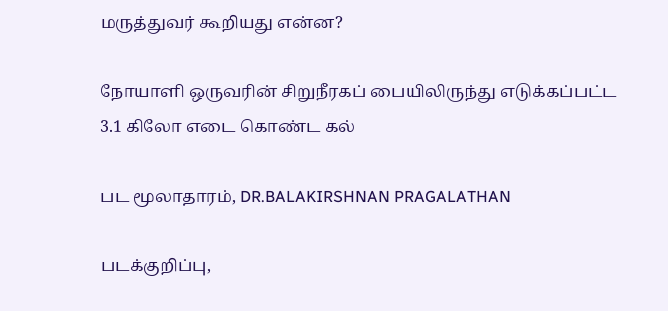மருத்துவர் கூறியது என்ன?

நோயாளி ஒருவரின் சிறுநீரகப் பையிலிருந்து எடுக்கப்பட்ட 3.1 கிலோ எடை கொண்ட கல்

பட மூலாதாரம், DR.BALAKIRSHNAN PRAGALATHAN

படக்குறிப்பு,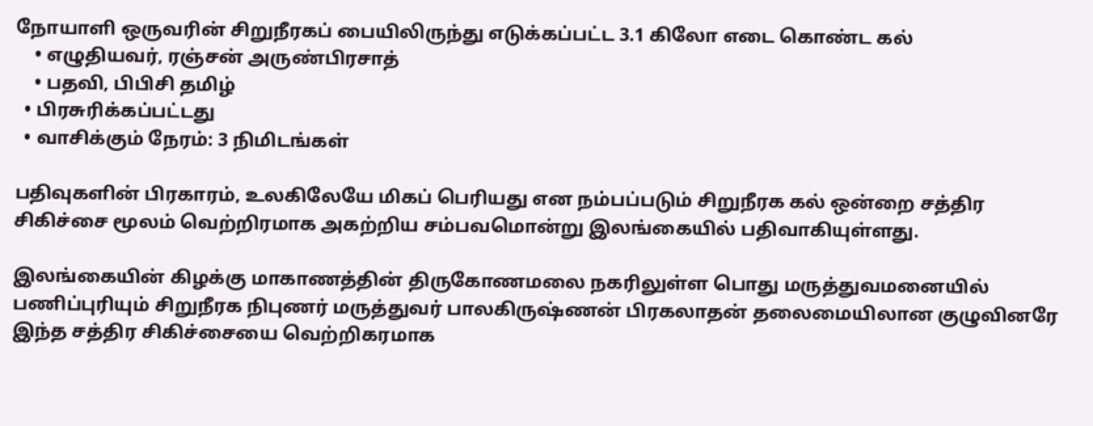நோயாளி ஒருவரின் சிறுநீரகப் பையிலிருந்து எடுக்கப்பட்ட 3.1 கிலோ எடை கொண்ட கல்
    • எழுதியவர், ரஞ்சன் அருண்பிரசாத்
    • பதவி, பிபிசி தமிழ்
  • பிரசுரிக்கப்பட்டது
  • வாசிக்கும் நேரம்: 3 நிமிடங்கள்

பதிவுகளின் பிரகாரம், உலகிலேயே மிகப் பெரியது என நம்பப்படும் சிறுநீரக கல் ஒன்றை சத்திர சிகிச்சை மூலம் வெற்றிரமாக அகற்றிய சம்பவமொன்று இலங்கையில் பதிவாகியுள்ளது.

இலங்கையின் கிழக்கு மாகாணத்தின் திருகோணமலை நகரிலுள்ள பொது மருத்துவமனையில் பணிப்புரியும் சிறுநீரக நிபுணர் மருத்துவர் பாலகிருஷ்ணன் பிரகலாதன் தலைமையிலான குழுவினரே இந்த சத்திர சிகிச்சையை வெற்றிகரமாக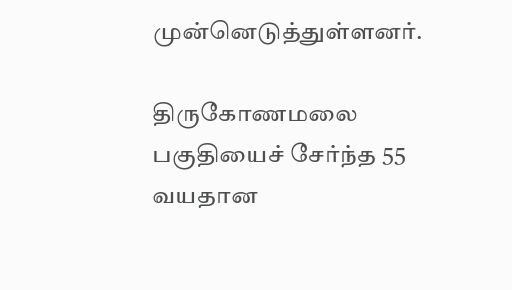முன்னெடுத்துள்ளனர்.

திருகோணமலை பகுதியைச் சேர்ந்த 55 வயதான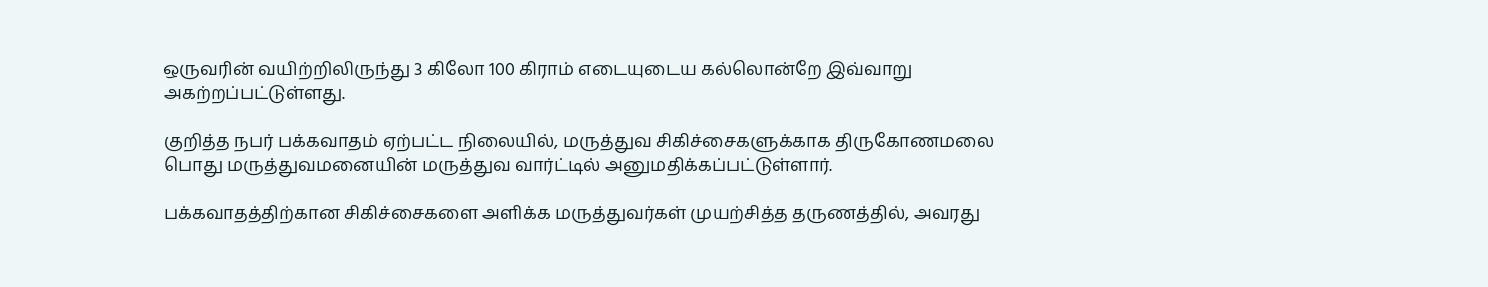ஒருவரின் வயிற்றிலிருந்து 3 கிலோ 100 கிராம் எடையுடைய கல்லொன்றே இவ்வாறு அகற்றப்பட்டுள்ளது.

குறித்த நபர் பக்கவாதம் ஏற்பட்ட நிலையில், மருத்துவ சிகிச்சைகளுக்காக திருகோணமலை பொது மருத்துவமனையின் மருத்துவ வார்ட்டில் அனுமதிக்கப்பட்டுள்ளார்.

பக்கவாதத்திற்கான சிகிச்சைகளை அளிக்க மருத்துவர்கள் முயற்சித்த தருணத்தில், அவரது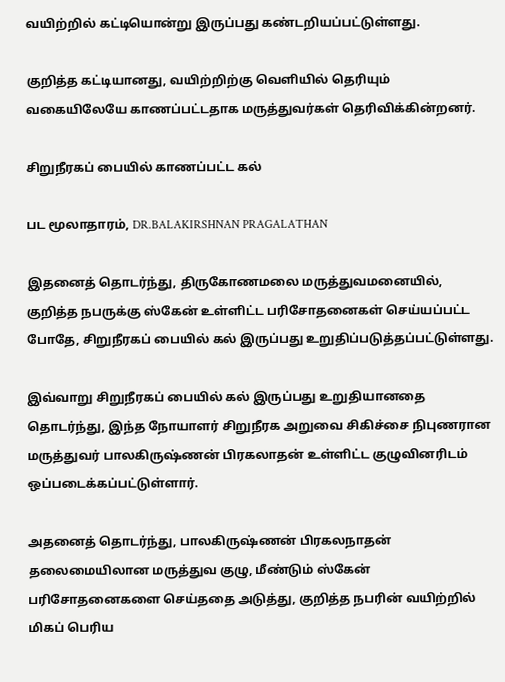வயிற்றில் கட்டியொன்று இருப்பது கண்டறியப்பட்டுள்ளது.

குறித்த கட்டியானது, வயிற்றிற்கு வெளியில் தெரியும் வகையிலேயே காணப்பட்டதாக மருத்துவர்கள் தெரிவிக்கின்றனர்.

சிறுநீரகப் பையில் காணப்பட்ட கல்

பட மூலாதாரம், DR.BALAKIRSHNAN PRAGALATHAN

இதனைத் தொடர்ந்து, திருகோணமலை மருத்துவமனையில், குறித்த நபருக்கு ஸ்கேன் உள்ளிட்ட பரிசோதனைகள் செய்யப்பட்ட போதே, சிறுநீரகப் பையில் கல் இருப்பது உறுதிப்படுத்தப்பட்டுள்ளது.

இவ்வாறு சிறுநீரகப் பையில் கல் இருப்பது உறுதியானதை தொடர்ந்து, இந்த நோயாளர் சிறுநீரக அறுவை சிகிச்சை நிபுணரான மருத்துவர் பாலகிருஷ்ணன் பிரகலாதன் உள்ளிட்ட குழுவினரிடம் ஒப்படைக்கப்பட்டுள்ளார்.

அதனைத் தொடர்ந்து, பாலகிருஷ்ணன் பிரகலநாதன் தலைமையிலான மருத்துவ குழு, மீண்டும் ஸ்கேன் பரிசோதனைகளை செய்ததை அடுத்து, குறித்த நபரின் வயிற்றில் மிகப் பெரிய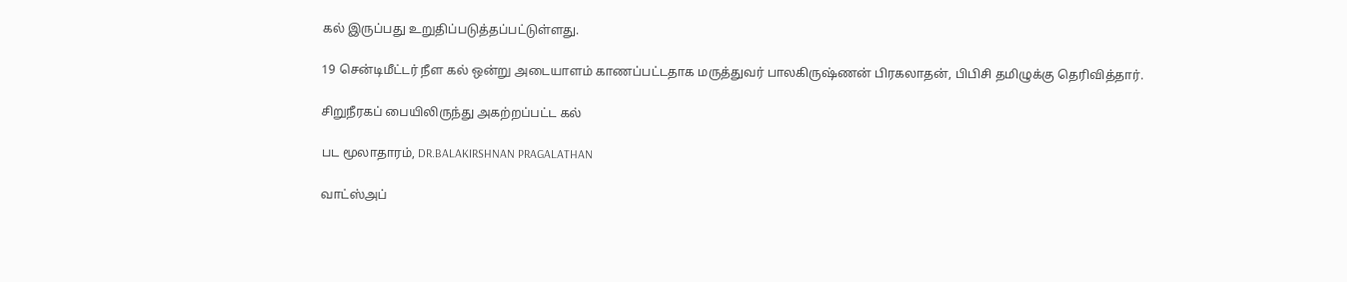கல் இருப்பது உறுதிப்படுத்தப்பட்டுள்ளது.

19 சென்டிமீட்டர் நீள கல் ஒன்று அடையாளம் காணப்பட்டதாக மருத்துவர் பாலகிருஷ்ணன் பிரகலாதன், பிபிசி தமிழுக்கு தெரிவித்தார்.

சிறுநீரகப் பையிலிருந்து அகற்றப்பட்ட கல்

பட மூலாதாரம், DR.BALAKIRSHNAN PRAGALATHAN

வாட்ஸ்அப்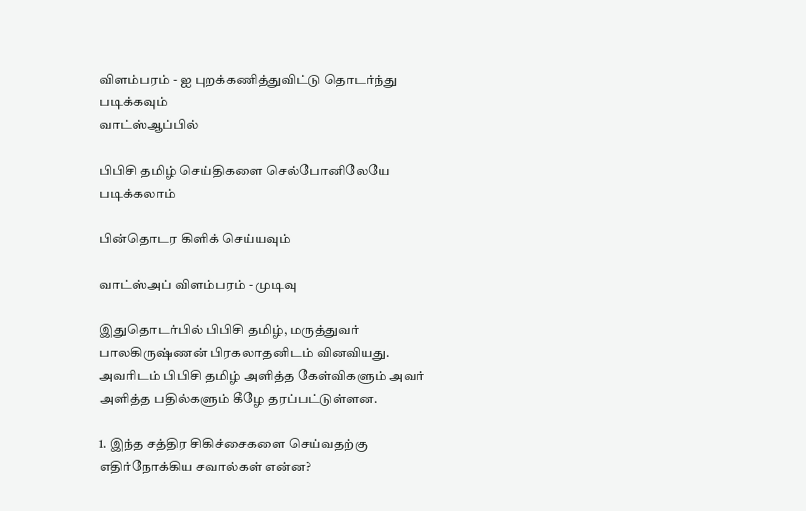விளம்பரம் - ஐ புறக்கணித்துவிட்டு தொடர்ந்து படிக்கவும்
வாட்ஸ்ஆப்பில்

பிபிசி தமிழ் செய்திகளை செல்போனிலேயே படிக்கலாம்

பின்தொடர கிளிக் செய்யவும்

வாட்ஸ்அப் விளம்பரம் - முடிவு

இதுதொடர்பில் பிபிசி தமிழ், மருத்துவர் பாலகிருஷ்ணன் பிரகலாதனிடம் வினவியது. அவரிடம் பிபிசி தமிழ் அளித்த கேள்விகளும் அவர் அளித்த பதில்களும் கீழே தரப்பட்டுள்ளன.

1. இந்த சத்திர சிகிச்சைகளை செய்வதற்கு எதிர்நோக்கிய சவால்கள் என்ன?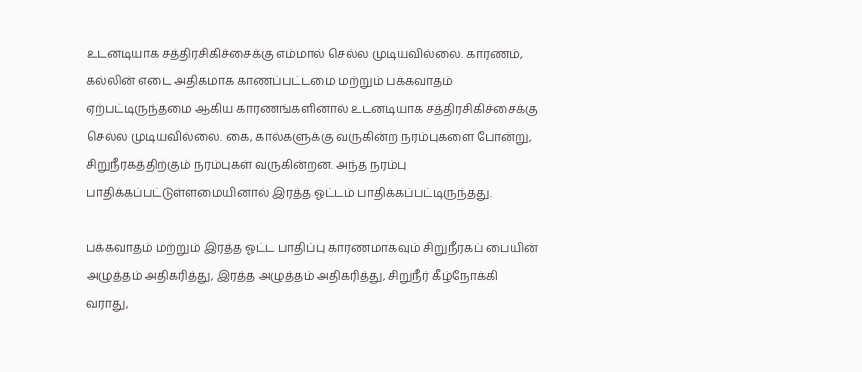உடனடியாக சத்திரசிகிச்சைக்கு எம்மால் செல்ல முடியவில்லை. காரணம், கல்லின் எடை அதிகமாக காணப்பட்டமை மற்றும் பக்கவாதம் ஏற்பட்டிருந்தமை ஆகிய காரணங்களினால் உடனடியாக சத்திரசிகிச்சைக்கு செல்ல முடியவில்லை. கை, கால்களுக்கு வருகின்ற நரம்புகளை போன்று, சிறுநீரகத்திற்கும் நரம்புகள் வருகின்றன. அந்த நரம்பு பாதிக்கப்பட்டுள்ளமையினால் இரத்த ஓட்டம் பாதிக்கப்பட்டிருந்தது.

பக்கவாதம் மற்றும் இரத்த ஓட்ட பாதிப்பு காரணமாகவும் சிறுநீரகப் பையின் அழுத்தம் அதிகரித்து, இரத்த அழுத்தம் அதிகரித்து, சிறுநீர் கீழ்நோக்கி வராது,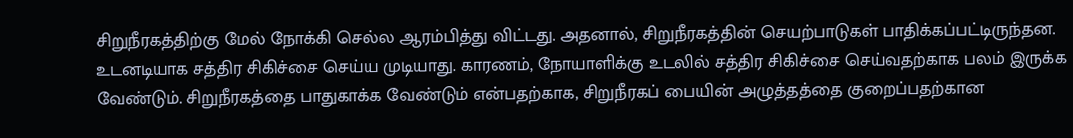சிறுநீரகத்திற்கு மேல் நோக்கி செல்ல ஆரம்பித்து விட்டது. அதனால், சிறுநீரகத்தின் செயற்பாடுகள் பாதிக்கப்பட்டிருந்தன. உடனடியாக சத்திர சிகிச்சை செய்ய முடியாது. காரணம், நோயாளிக்கு உடலில் சத்திர சிகிச்சை செய்வதற்காக பலம் இருக்க வேண்டும். சிறுநீரகத்தை பாதுகாக்க வேண்டும் என்பதற்காக, சிறுநீரகப் பையின் அழுத்தத்தை குறைப்பதற்கான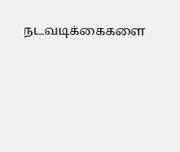நடவடிக்கைகளை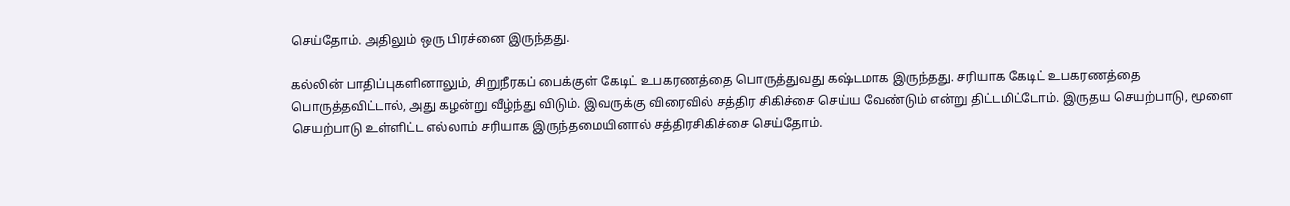செய்தோம். அதிலும் ஒரு பிரச்னை இருந்தது.

கல்லின் பாதிப்புகளினாலும், சிறுநீரகப் பைக்குள் கேடிட் உபகரணத்தை பொருத்துவது கஷ்டமாக இருந்தது. சரியாக கேடிட் உபகரணத்தை பொருத்தவிட்டால், அது கழன்று வீழ்ந்து விடும். இவருக்கு விரைவில் சத்திர சிகிச்சை செய்ய வேண்டும் என்று திட்டமிட்டோம். இருதய செயற்பாடு, மூளை செயற்பாடு உள்ளிட்ட எல்லாம் சரியாக இருந்தமையினால் சத்திரசிகிச்சை செய்தோம்.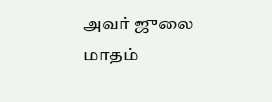அவர் ஜுலை மாதம்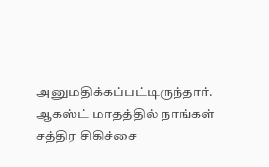அனுமதிக்கப்பட்டிருந்தார். ஆகஸ்ட் மாதத்தில் நாங்கள் சத்திர சிகிச்சை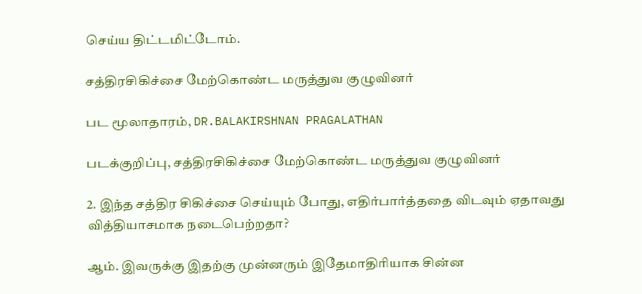செய்ய திட்டமிட்டோம்.

சத்திரசிகிச்சை மேற்கொண்ட மருத்துவ குழுவினர்

பட மூலாதாரம், DR.BALAKIRSHNAN PRAGALATHAN

படக்குறிப்பு, சத்திரசிகிச்சை மேற்கொண்ட மருத்துவ குழுவினர்

2. இந்த சத்திர சிகிச்சை செய்யும் போது, எதிர்பார்த்ததை விடவும் ஏதாவது வித்தியாசமாக நடைபெற்றதா?

ஆம். இவருக்கு இதற்கு முன்னரும் இதேமாதிரியாக சின்ன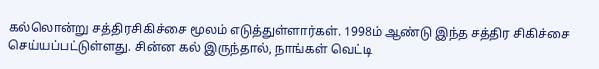கல்லொன்று சத்திரசிகிச்சை மூலம் எடுத்துள்ளார்கள். 1998ம் ஆண்டு இந்த சத்திர சிகிச்சை செய்யப்பட்டுள்ளது. சின்ன கல் இருந்தால், நாங்கள் வெட்டி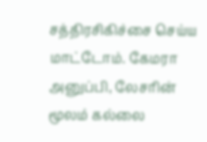சத்திரசிகிச்சை செய்ய மாட்டோம். கேமரா அனுப்பி, லேசரின் மூலம் கல்லை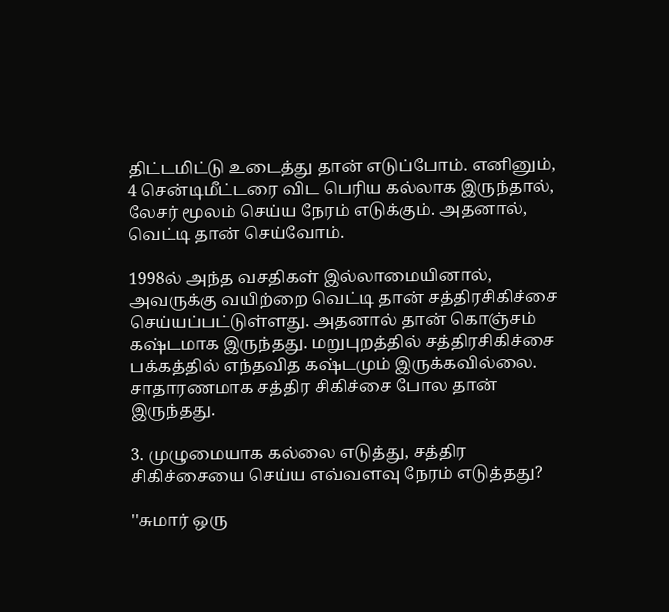திட்டமிட்டு உடைத்து தான் எடுப்போம். எனினும், 4 சென்டிமீட்டரை விட பெரிய கல்லாக இருந்தால், லேசர் மூலம் செய்ய நேரம் எடுக்கும். அதனால், வெட்டி தான் செய்வோம்.

1998ல் அந்த வசதிகள் இல்லாமையினால், அவருக்கு வயிற்றை வெட்டி தான் சத்திரசிகிச்சை செய்யப்பட்டுள்ளது. அதனால் தான் கொஞ்சம் கஷ்டமாக இருந்தது. மறுபுறத்தில் சத்திரசிகிச்சை பக்கத்தில் எந்தவித கஷ்டமும் இருக்கவில்லை. சாதாரணமாக சத்திர சிகிச்சை போல தான் இருந்தது.

3. முழுமையாக கல்லை எடுத்து, சத்திர சிகிச்சையை செய்ய எவ்வளவு நேரம் எடுத்தது?

''சுமார் ஒரு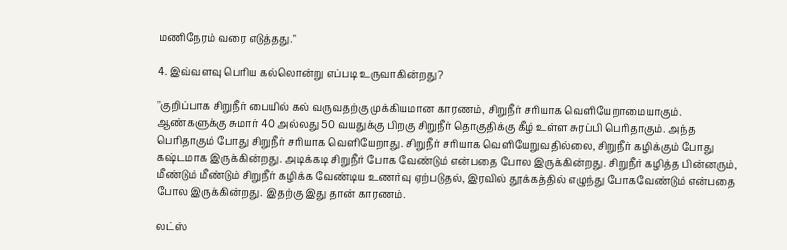மணிநேரம் வரை எடுத்தது."

4. இவ்வளவு பெரிய கல்லொன்று எப்படி உருவாகின்றது?

''குறிப்பாக சிறுநீர் பையில் கல் வருவதற்கு முக்கியமான காரணம், சிறுநீர் சரியாக வெளியேறாமையாகும். ஆண்களுக்கு சுமார் 40 அல்லது 50 வயதுக்கு பிறகு சிறுநீர் தொகுதிக்கு கீழ் உள்ள சுரப்பி பெரிதாகும். அந்த பெரிதாகும் போது சிறுநீர் சரியாக வெளியேறாது. சிறுநீர் சரியாக வெளியேறுவதில்லை, சிறுநீர் கழிக்கும் போது கஷ்டமாக இருக்கின்றது. அடிக்கடி சிறுநீர் போக வேண்டும் என்பதை போல இருக்கின்றது. சிறுநீர் கழித்த பின்னரும், மீண்டும் மீண்டும் சிறுநீர் கழிக்க வேண்டிய உணர்வு ஏற்படுதல், இரவில் தூக்கத்தில் எழுந்து போகவேண்டும் என்பதை போல இருக்கின்றது. இதற்கு இது தான் காரணம்.

லட்ஸ்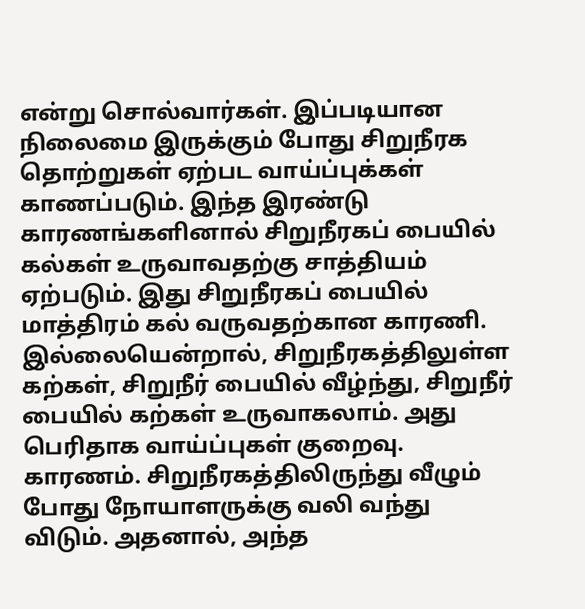என்று சொல்வார்கள். இப்படியான நிலைமை இருக்கும் போது சிறுநீரக தொற்றுகள் ஏற்பட வாய்ப்புக்கள் காணப்படும். இந்த இரண்டு காரணங்களினால் சிறுநீரகப் பையில் கல்கள் உருவாவதற்கு சாத்தியம் ஏற்படும். இது சிறுநீரகப் பையில் மாத்திரம் கல் வருவதற்கான காரணி. இல்லையென்றால், சிறுநீரகத்திலுள்ள கற்கள், சிறுநீர் பையில் வீழ்ந்து, சிறுநீர் பையில் கற்கள் உருவாகலாம். அது பெரிதாக வாய்ப்புகள் குறைவு. காரணம். சிறுநீரகத்திலிருந்து வீழும் போது நோயாளருக்கு வலி வந்து விடும். அதனால், அந்த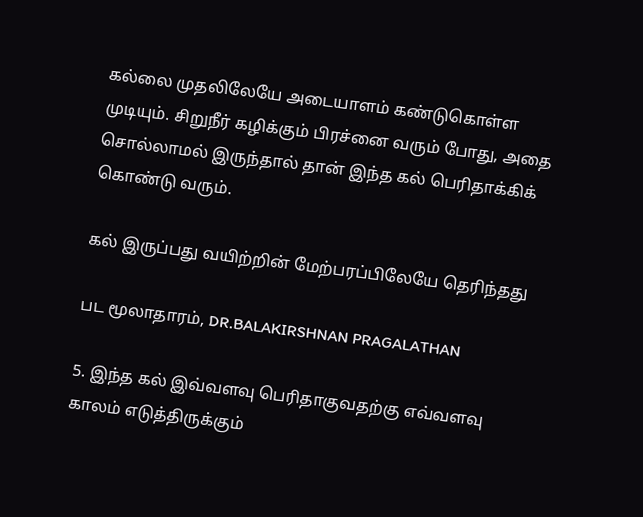கல்லை முதலிலேயே அடையாளம் கண்டுகொள்ள முடியும். சிறுநீர் கழிக்கும் பிரச்னை வரும் போது, அதை சொல்லாமல் இருந்தால் தான் இந்த கல் பெரிதாக்கிக் கொண்டு வரும்.

கல் இருப்பது வயிற்றின் மேற்பரப்பிலேயே தெரிந்தது

பட மூலாதாரம், DR.BALAKIRSHNAN PRAGALATHAN

5. இந்த கல் இவ்வளவு பெரிதாகுவதற்கு எவ்வளவு காலம் எடுத்திருக்கும்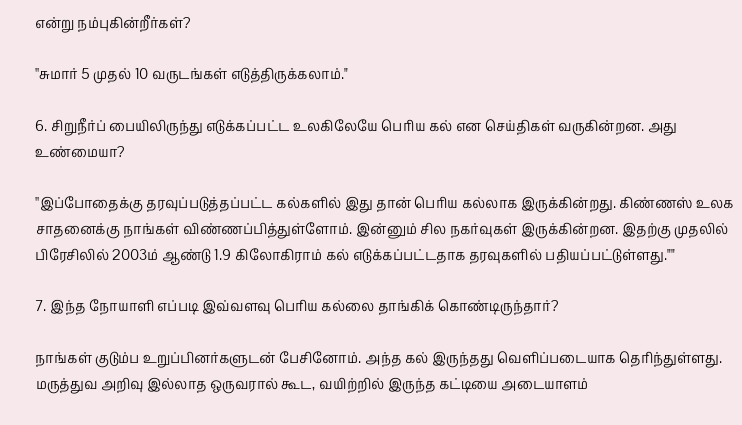என்று நம்புகின்றீர்கள்?

''சுமார் 5 முதல் 10 வருடங்கள் எடுத்திருக்கலாம்."

6. சிறுநீர்ப் பையிலிருந்து எடுக்கப்பட்ட உலகிலேயே பெரிய கல் என செய்திகள் வருகின்றன. அது உண்மையா?

''இப்போதைக்கு தரவுப்படுத்தப்பட்ட கல்களில் இது தான் பெரிய கல்லாக இருக்கின்றது. கிண்ணஸ் உலக சாதனைக்கு நாங்கள் விண்ணப்பித்துள்ளோம். இன்னும் சில நகர்வுகள் இருக்கின்றன. இதற்கு முதலில் பிரேசிலில் 2003ம் ஆண்டு 1.9 கிலோகிராம் கல் எடுக்கப்பட்டதாக தரவுகளில் பதியப்பட்டுள்ளது.""

7. இந்த நோயாளி எப்படி இவ்வளவு பெரிய கல்லை தாங்கிக் கொண்டிருந்தார்?

நாங்கள் குடும்ப உறுப்பினர்களுடன் பேசினோம். அந்த கல் இருந்தது வெளிப்படையாக தெரிந்துள்ளது. மருத்துவ அறிவு இல்லாத ஒருவரால் கூட, வயிற்றில் இருந்த கட்டியை அடையாளம்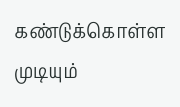கண்டுக்கொள்ள முடியும்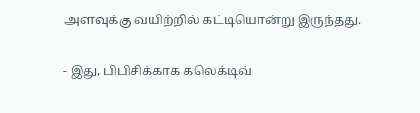அளவுக்கு வயிற்றில் கட்டியொன்று இருந்தது.

- இது, பிபிசிக்காக கலெக்டிவ்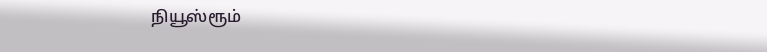நியூஸ்ரூம்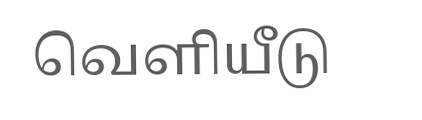வெளியீடு